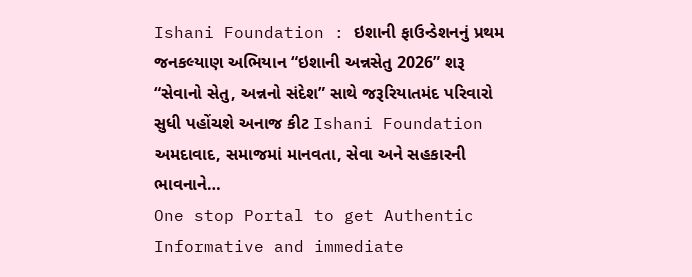Ishani Foundation : ઇશાની ફાઉન્ડેશનનું પ્રથમ જનકલ્યાણ અભિયાન “ઇશાની અન્નસેતુ 2026” શરૂ
“સેવાનો સેતુ, અન્નનો સંદેશ” સાથે જરૂરિયાતમંદ પરિવારો સુધી પહોંચશે અનાજ કીટ Ishani Foundation અમદાવાદ, સમાજમાં માનવતા, સેવા અને સહકારની ભાવનાને…
One stop Portal to get Authentic Informative and immediate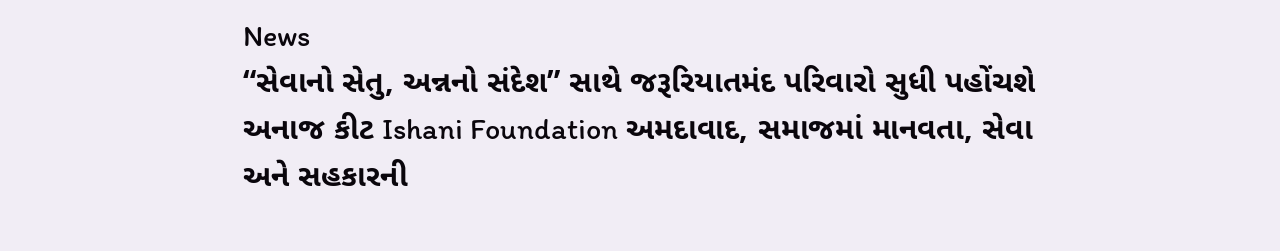News
“સેવાનો સેતુ, અન્નનો સંદેશ” સાથે જરૂરિયાતમંદ પરિવારો સુધી પહોંચશે અનાજ કીટ Ishani Foundation અમદાવાદ, સમાજમાં માનવતા, સેવા અને સહકારની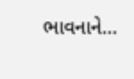ભાવનાને…